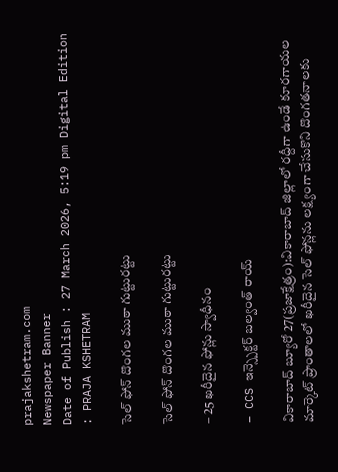prajakshetram.com
Newspaper Banner
Date of Publish : 27 March 2026, 5:19 pm Digital Edition : PRAJA KSHETRAM

సెల్ ఫోన్ దొంగల ముఠా గుట్టురట్టు

సెల్ ఫోన్ దొంగల ముఠా గుట్టురట్టు

– 25 ఖరీదైన ఫోన్లు స్వాధీనం

– CCS ఇన్స్పెక్టర్ బల్వంత్ రాయ్

వికారాబాద్ బ్యూరో 27(ప్రజాక్షేత్రం):వికారాబాద్ జిల్లాలో రద్దీగా ఉండే కూరగాయల మార్కెట్ ప్రాంతాలలో ఖరీదైన సెల్ ఫోన్లను లక్ష్యంగా చేసుకొని దొంగతనాలకు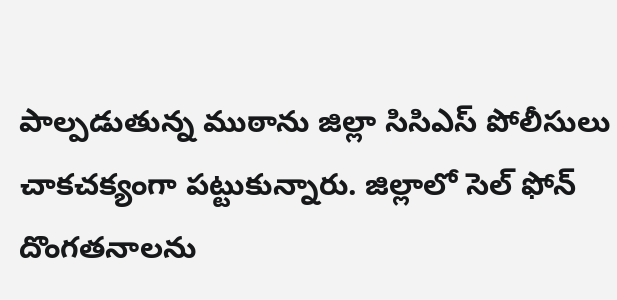పాల్పడుతున్న ముఠాను జిల్లా సి‌సి‌ఎస్ పోలీసులు చాకచక్యంగా పట్టుకున్నారు. జిల్లాలో సెల్ ఫోన్ దొంగతనాలను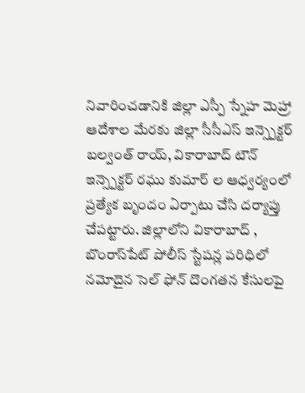నివారించడానికి జిల్లా ఎస్పీ స్నేహ మెహ్రా ఆదేశాల మేరకు జిల్లా సీసీఎస్ ఇన్స్పెక్టర్ బల్వంత్ రాయ్, వికారాబాద్ టౌన్ ఇన్స్పెక్టర్ రఘు కుమార్ ల ఆధ్వర్యంలో ప్రత్యేక బృందం ఏర్పాటు చేసి దర్యాప్తు చేపట్టారు. జిల్లాలోని వికారాబాద్ , బొంరాస్‌పేట్ పోలీస్ స్టేషన్ల పరిధిలో నమోదైన సెల్ ఫోన్ దొంగతన కేసులపై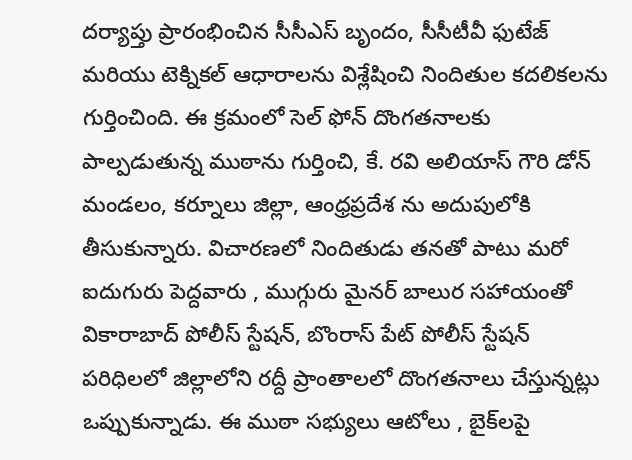దర్యాప్తు ప్రారంభించిన సీసీఎస్ బృందం, సీసీటీవీ ఫుటేజ్ మరియు టెక్నికల్ ఆధారాలను విశ్లేషించి నిందితుల కదలికలను గుర్తించింది. ఈ క్రమంలో సెల్ ఫోన్ దొంగతనాలకు పాల్పడుతున్న ముఠాను గుర్తించి, కే. రవి అలియాస్ గౌరి డోన్ మండలం, కర్నూలు జిల్లా, ఆంధ్రప్రదేశ ను అదుపులోకి తీసుకున్నారు. విచారణలో నిందితుడు తనతో పాటు మరో ఐదుగురు పెద్దవారు , ముగ్గురు మైనర్ బాలుర సహాయంతో వికారాబాద్ పోలీస్ స్టేషన్, బొంరాస్ పేట్ పోలీస్ స్టేషన్ పరిధిలలో జిల్లాలోని రద్దీ ప్రాంతాలలో దొంగతనాలు చేస్తున్నట్లు ఒప్పుకున్నాడు. ఈ ముఠా సభ్యులు ఆటోలు , బైక్‌లపై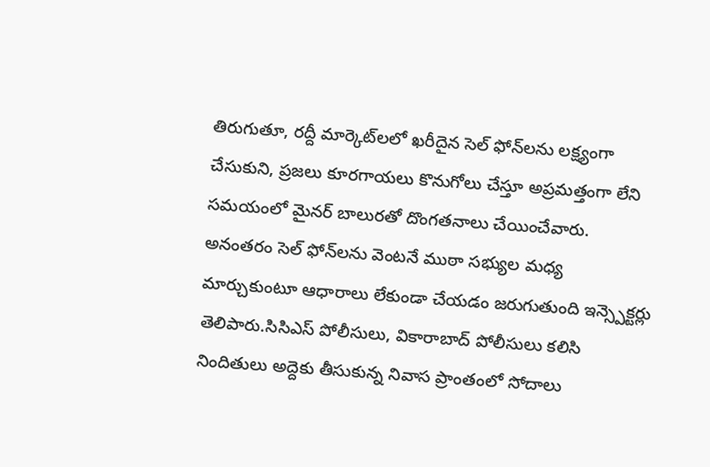తిరుగుతూ, రద్దీ మార్కెట్‌లలో ఖరీదైన సెల్ ఫోన్‌లను లక్ష్యంగా చేసుకుని, ప్రజలు కూరగాయలు కొనుగోలు చేస్తూ అప్రమత్తంగా లేని సమయంలో మైనర్ బాలురతో దొంగతనాలు చేయించేవారు. అనంతరం సెల్ ఫోన్‌లను వెంటనే ముఠా సభ్యుల మధ్య మార్చుకుంటూ ఆధారాలు లేకుండా చేయడం జరుగుతుంది ఇన్స్పెక్టర్లు తెలిపారు.సి‌సి‌ఎస్ పోలీసులు, వికారాబాద్ పోలీసులు కలిసి నిందితులు అద్దెకు తీసుకున్న నివాస ప్రాంతంలో సోదాలు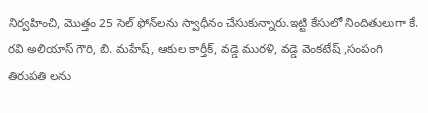నిర్వహించి, మొత్తం 25 సెల్ ఫోన్‌లను స్వాధీనం చేసుకున్నారు.ఇట్టి కేసులో నిందితులుగా కే. రవి అలియాస్ గౌరి, బి. మహేష్, ఆకుల కార్తీక్, వడ్డె మురళి, వడ్డె వెంకటేష్ ,సంపంగి తిరుపతి లను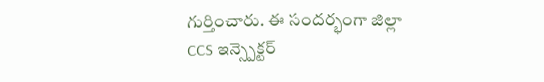గుర్తించారు. ఈ సందర్భంగా జిల్లా CCS ఇన్స్పెక్టర్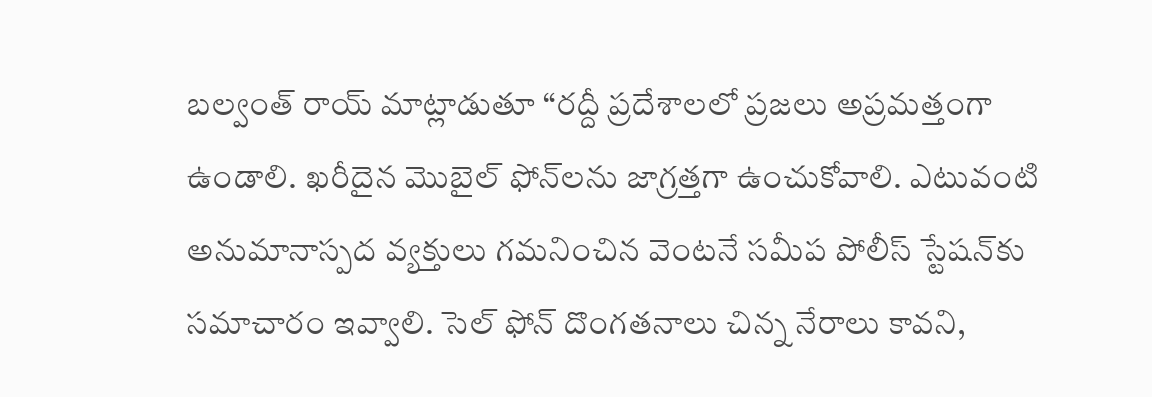బల్వంత్ రాయ్ మాట్లాడుతూ “రద్దీ ప్రదేశాలలో ప్రజలు అప్రమత్తంగా ఉండాలి. ఖరీదైన మొబైల్ ఫోన్‌లను జాగ్రత్తగా ఉంచుకోవాలి. ఎటువంటి అనుమానాస్పద వ్యక్తులు గమనించిన వెంటనే సమీప పోలీస్ స్టేషన్‌కు సమాచారం ఇవ్వాలి. సెల్ ఫోన్ దొంగతనాలు చిన్న నేరాలు కావని,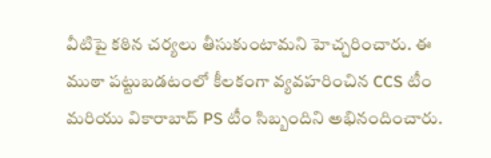వీటిపై కఠిన చర్యలు తీసుకుంటామని హెచ్చరించారు. ఈ ముఠా పట్టుబడటంలో కీలకంగా వ్యవహరించిన CCS టీం మరియు వికారాబాద్ PS టీం సిబ్బందిని అభినందించారు.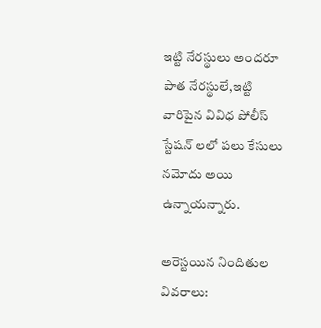ఇట్టి నేరస్థులు అందరూ పాత నేరస్థులే,ఇట్టి వారిపైన వివిధ పోలీస్ స్టేషన్ లలో పలు కేసులు నమోదు అయి ఉన్నాయన్నారు.

అరెస్టయిన నిందితుల వివరాలు: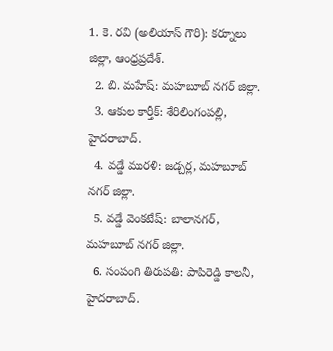1. కె. రవి (అలియాస్ గౌరి): కర్నూలు జిల్లా, ఆంధ్రప్రదేశ్.
  2. బి. మహేష్: మహబూబ్ నగర్ జిల్లా.
  3. ఆకుల కార్తీక్: శేరిలింగంపల్లి, హైదరాబాద్.
  4. వడ్డే మురళి: జడ్చర్ల, మహబూబ్ నగర్ జిల్లా.
  5. వడ్డే వెంకటేష్: బాలానగర్, మహబూబ్ నగర్ జిల్లా.
  6. సంపంగి తిరుపతి: పాపిరెడ్డి కాలనీ, హైదరాబాద్.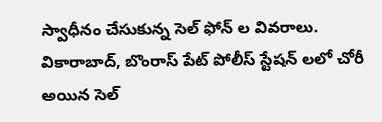స్వాధీనం చేసుకున్న సెల్ ఫోన్ ల వివరాలు.
వికారాబాద్, బొంరాస్ పేట్ పోలీస్ స్టేషన్ లలో చోరీ అయిన సెల్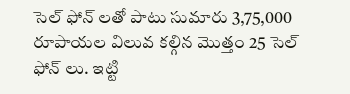సెల్ ఫోన్ లతో పాటు సుమారు 3,75,000 రూపాయల విలువ కల్గిన మొత్తం 25 సెల్ ఫోన్ లు. ఇట్టి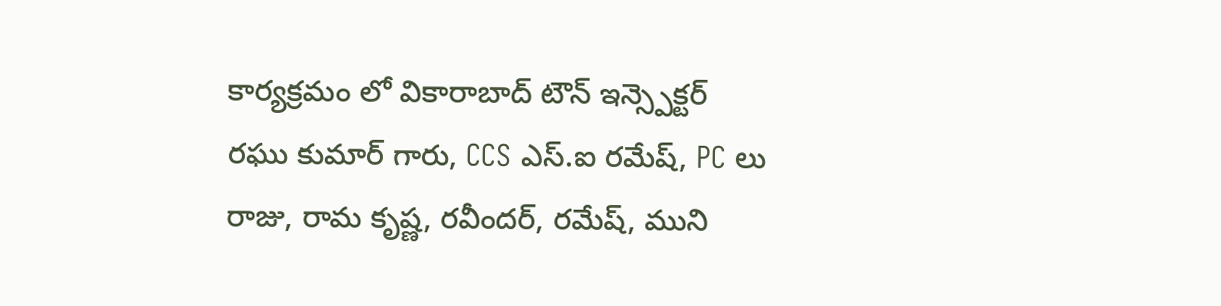కార్యక్రమం లో వికారాబాద్ టౌన్ ఇన్స్పెక్టర్ రఘు కుమార్ గారు, CCS ఎస్.ఐ రమేష్, PC లు రాజు, రామ కృష్ణ, రవీందర్, రమేష్, ముని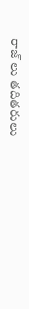రాజ్ లు తదితరులు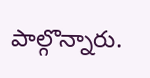పాల్గొన్నారు.